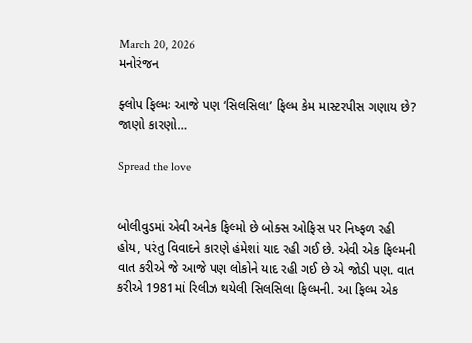March 20, 2026
મનોરંજન

ફ્લોપ ફિલ્મઃ આજે પણ ‘સિલસિલા’ ફિલ્મ કેમ માસ્ટરપીસ ગણાય છે? જાણો કારણો…

Spread the love


બોલીવુડમાં એવી અનેક ફિલ્મો છે બોક્સ ઓફિસ પર નિષ્ફળ રહી હોય, પરંતુ વિવાદને કારણે હંમેશાં યાદ રહી ગઈ છે. એવી એક ફિલ્મની વાત કરીએ જે આજે પણ લોકોને યાદ રહી ગઈ છે એ જોડી પણ. વાત કરીએ 1981માં રિલીઝ થયેલી સિલસિલા ફિલ્મની. આ ફિલ્મ એક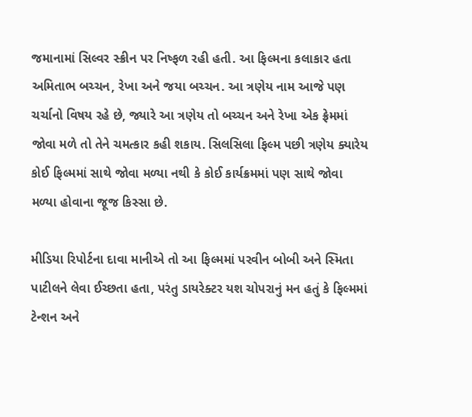જમાનામાં સિલ્વર સ્ક્રીન પર નિષ્ફળ રહી હતી. આ ફિલ્મના કલાકાર હતા અમિતાભ બચ્ચન, રેખા અને જયા બચ્ચન. આ ત્રણેય નામ આજે પણ ચર્ચાનો વિષય રહે છે, જ્યારે આ ત્રણેય તો બચ્ચન અને રેખા એક ફ્રેમમાં જોવા મળે તો તેને ચમત્કાર કહી શકાય. સિલસિલા ફિલ્મ પછી ત્રણેય ક્યારેય કોઈ ફિલ્મમાં સાથે જોવા મળ્યા નથી કે કોઈ કાર્યક્રમમાં પણ સાથે જોવા મળ્યા હોવાના જૂજ કિસ્સા છે.

મીડિયા રિપોર્ટના દાવા માનીએ તો આ ફિલ્મમાં પરવીન બોબી અને સ્મિતા પાટીલને લેવા ઈચ્છતા હતા, પરંતુ ડાયરેક્ટર યશ ચોપરાનું મન હતું કે ફિલ્મમાં ટેન્શન અને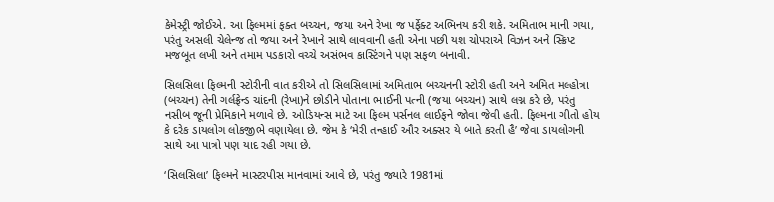કેમેસ્ટ્રી જોઈએ. આ ફિલ્મમાં ફક્ત બચ્ચન, જયા અને રેખા જ પર્ફેક્ટ અભિનય કરી શકે. અમિતાભ માની ગયા, પરંતુ અસલી ચેલેન્જ તો જયા અને રેખાને સાથે લાવવાની હતી એના પછી યશ ચોપરાએ વિઝન અને સ્ક્રિપ્ટ મજબૂત લખી અને તમામ પડકારો વચ્ચે અસંભવ કાસ્ટિંગને પણ સફળ બનાવી.

સિલસિલા ફિલ્મની સ્ટોરીની વાત કરીએ તો સિલસિલામાં અમિતાભ બચ્ચનની સ્ટોરી હતી અને અમિત મલ્હોત્રા (બચ્ચન) તેની ગર્લફ્રેન્ડ ચાંદની (રેખા)ને છોડીને પોતાના ભાઈની પત્ની (જયા બચ્ચન) સાથે લગ્ન કરે છે, પરંતુ નસીબ જૂની પ્રેમિકાને મળાવે છે. ઓડિયન્સ માટે આ ફિલ્મ પર્સનલ લાઈફને જોવા જેવી હતી. ફિલ્મના ગીતો હોય કે દરેક ડાયલોગ લોકજીભે વણાયેલા છે. જેમ કે ‘મેરી તન્હાઈ ઔર અક્સર યે બાતે કરતી હૈ’ જેવા ડાયલોગની સાથે આ પાત્રો પણ યાદ રહી ગયા છે.

‘સિલસિલા’ ફિલ્મને માસ્ટરપીસ માનવામાં આવે છે, પરંતુ જ્યારે 1981માં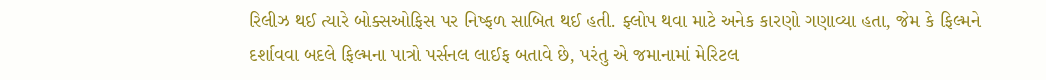રિલીઝ થઈ ત્યારે બોક્સઓફિસ પર નિષ્ફળ સાબિત થઈ હતી. ફ્લોપ થવા માટે અનેક કારણો ગણાવ્યા હતા, જેમ કે ફિલ્મને દર્શાવવા બદલે ફિલ્મના પાત્રો પર્સનલ લાઈફ બતાવે છે, પરંતુ એ જમાનામાં મેરિટલ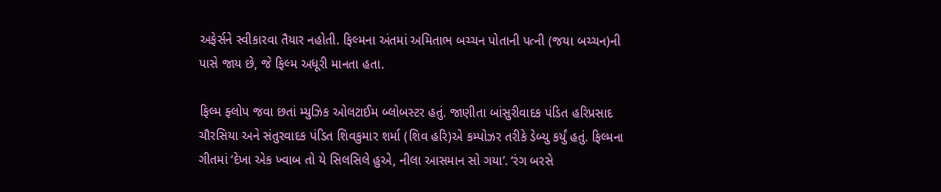અફેર્સને સ્વીકારવા તૈયાર નહોતી. ફિલ્મના અંતમાં અમિતાભ બચ્ચન પોતાની પત્ની (જયા બચ્ચન)ની પાસે જાય છે, જે ફિલ્મ અધૂરી માનતા હતા.

ફિલ્મ ફ્લોપ જવા છતાં મ્યુઝિક ઓલટાઈમ બ્લોબસ્ટર હતું. જાણીતા બાંસુરીવાદક પંડિત હરિપ્રસાદ ચૌરસિયા અને સંતુરવાદક પંડિત શિવકુમાર શર્મા (શિવ હરિ)એ કમ્પોઝર તરીકે ડેબ્યુ કર્યું હતું. ફિલ્મના ગીતમાં ‘દેખા એક ખ્વાબ તો યે સિલસિલે હુએ, નીલા આસમાન સો ગયા’. ‘રંગ બરસે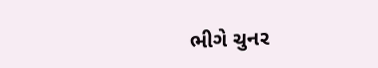ભીગે ચુનર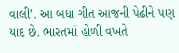વાલી’. આ બધા ગીત આજની પેઢીને પણ યાદ છે. ભારતમાં હોળી વખતે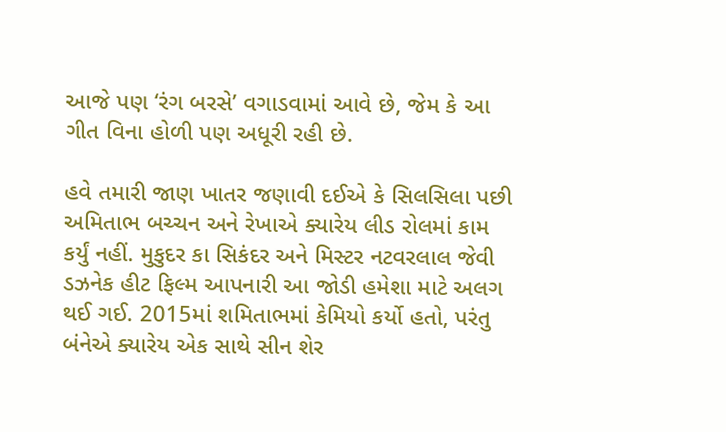આજે પણ ‘રંગ બરસે’ વગાડવામાં આવે છે, જેમ કે આ ગીત વિના હોળી પણ અધૂરી રહી છે.

હવે તમારી જાણ ખાતર જણાવી દઈએ કે સિલસિલા પછી અમિતાભ બચ્ચન અને રેખાએ ક્યારેય લીડ રોલમાં કામ કર્યું નહીં. મુકુદર કા સિકંદર અને મિસ્ટર નટવરલાલ જેવી ડઝનેક હીટ ફિલ્મ આપનારી આ જોડી હમેશા માટે અલગ થઈ ગઈ. 2015માં શમિતાભમાં કેમિયો કર્યો હતો, પરંતુ બંનેએ ક્યારેય એક સાથે સીન શેર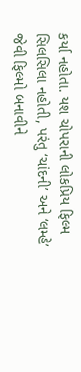કર્યા નહોતા. યશ ચોપરાની લોકપ્રિય ફિલ્મ સિલસિલા નહોતી, પરંતુ ‘ચાંદની’ અને ‘લમ્હે’ જેવી ફિલ્મો બનાવીને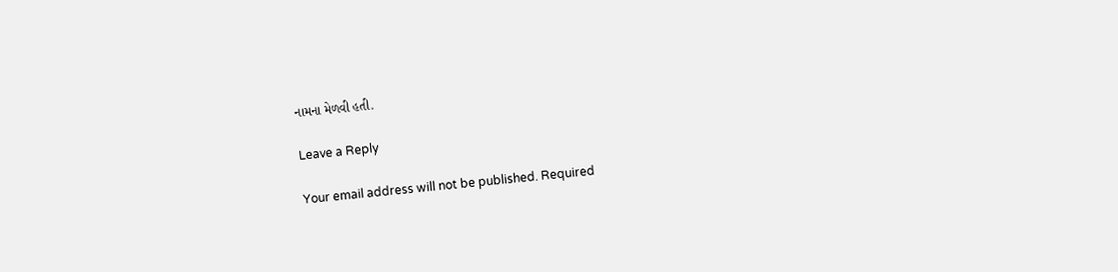નામના મેળવી હતી.

Leave a Reply

Your email address will not be published. Required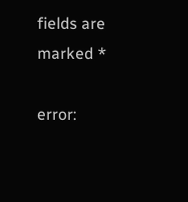fields are marked *

error: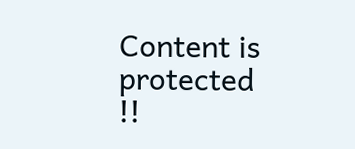Content is protected !!